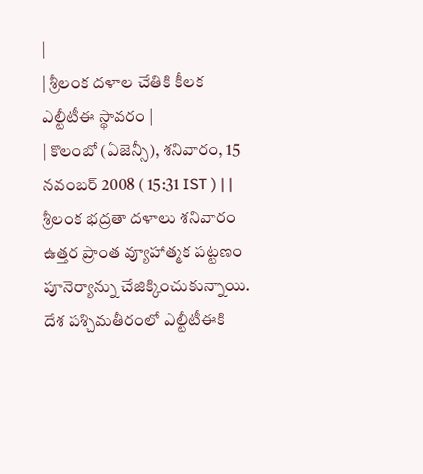|
| శ్రీలంక దళాల చేతికి కీలక ఎల్టీటీఈ స్థావరం |
| కొలంబో (ఏజెన్సీ), శనివారం, 15 నవంబర్ 2008 ( 15:31 IST ) | |
శ్రీలంక భద్రతా దళాలు శనివారం ఉత్తర ప్రాంత వ్యూహాత్మక పట్టణం పూనెర్యాన్ను చేజిక్కించుకున్నాయి. దేశ పశ్చిమతీరంలో ఎల్టీటీఈకి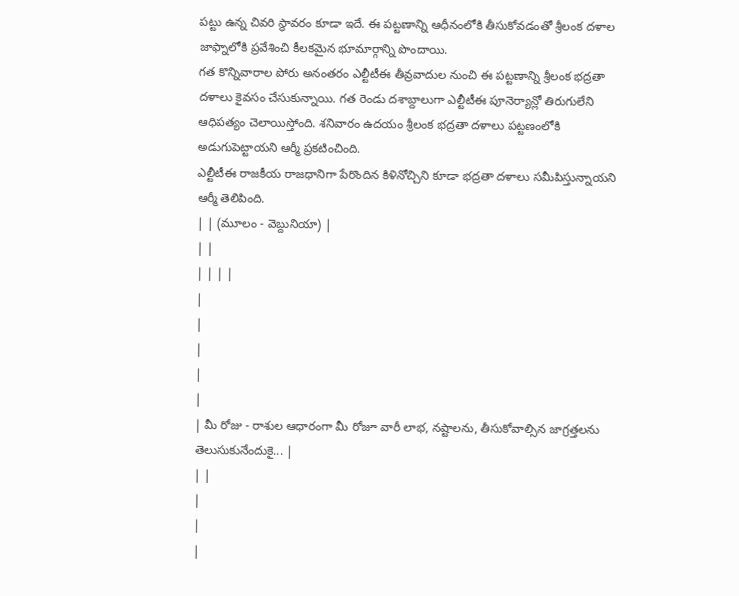పట్టు ఉన్న చివరి స్థావరం కూడా ఇదే. ఈ పట్టణాన్ని ఆధీనంలోకి తీసుకోవడంతో శ్రీలంక దళాల జాఫ్నాలోకి ప్రవేశించి కీలకమైన భూమార్గాన్ని పొందాయి.
గత కొన్నివారాల పోరు అనంతరం ఎల్టీటీఈ తీవ్రవాదుల నుంచి ఈ పట్టణాన్ని శ్రీలంక భద్రతా దళాలు కైవసం చేసుకున్నాయి. గత రెండు దశాబ్దాలుగా ఎల్టీటీఈ పూనెర్యాన్లో తిరుగులేని ఆధిపత్యం చెలాయిస్తోంది. శనివారం ఉదయం శ్రీలంక భద్రతా దళాలు పట్టణంలోకి అడుగుపెట్టాయని ఆర్మీ ప్రకటించింది.
ఎల్టీటీఈ రాజకీయ రాజధానిగా పేరొందిన కిళినోచ్చిని కూడా భద్రతా దళాలు సమీపిస్తున్నాయని ఆర్మీ తెలిపింది.
| | (మూలం - వెబ్దునియా) |
| |
| | | |
|
|
|
|
|
| మీ రోజు - రాశుల ఆధారంగా మీ రోజూ వారీ లాభ, నష్టాలను, తీసుకోవాల్సిన జాగ్రత్తలను తెలుసుకునేందుకై... |
| |
|
|
|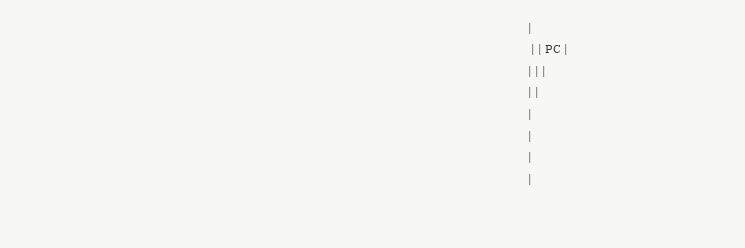|
 | | PC |
| | |
| |
|
|
|
|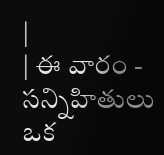|
| ఈ వారం - సన్నిహితులు ఒక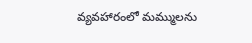వ్యవహారంలో మమ్ములను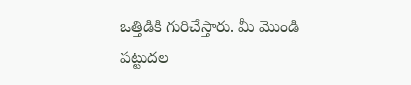ఒత్తిడికి గురిచేస్తారు. మీ మొండి పట్టుదల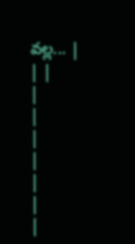వల్ల... |
| |
|
|
|
|
|
|
|